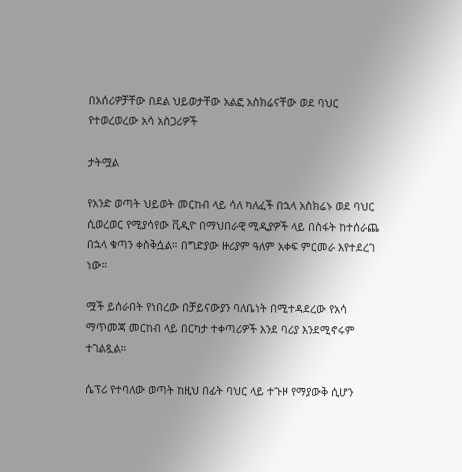በአሰሪዎቻቸው በደል ህይወታቸው አልፎ አስክሬናቸው ወደ ባህር የተወረወረው አሳ አስጋሪዎች

ታትሟል

የአንድ ወጣት ህይወት መርከብ ላይ ሳለ ካለፈች በኋላ አስክሬኑ ወደ ባህር ሲወረወር የሚያሳየው ቪዲዮ በማህበራዊ ሚዲያዎች ላይ በስፋት ከተሰራጨ በኋላ ቁጣን ቀስቅሷል። በግድያው ዙሪያም ዓለም አቀፍ ምርመራ እየተደረገ ነው።

ሟች ይሰራበት የነበረው በቻይናውያን ባለቤነት በሚተዳደረው የአሳ ማጥመጃ መርከብ ላይ በርካታ ተቀጣሪዎች እንደ ባሪያ እንደሚኖሩም ተገልጿል።

ሴፕሪ የተባለው ወጣት ከዚህ በፊት ባህር ላይ ተጉዞ የማያውቅ ሲሆን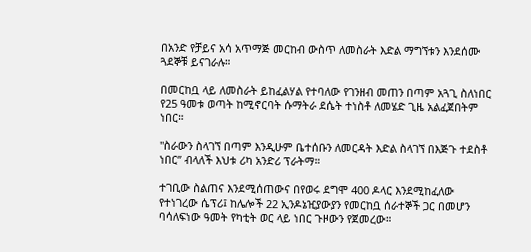በአንድ የቻይና አሳ አጥማጅ መርከብ ውስጥ ለመስራት እድል ማግኘቱን እንደሰሙ ጓደኞቹ ይናገራሉ።

በመርከቧ ላይ ለመስራት ይከፈልሃል የተባለው የገንዘብ መጠን በጣም አጓጊ ስለነበር የ25 ዓመቱ ወጣት ከሚኖርባት ሱማትራ ደሴት ተነስቶ ለመሄድ ጊዜ አልፈጀበትም ነበር።

"ስራውን ስላገኘ በጣም እንዲሁም ቤተሰቡን ለመርዳት እድል ስላገኘ በእጅጉ ተደስቶ ነበር’’ ብላለች እህቱ ሪካ አንድሪ ፕራትማ።

ተገቢው ስልጠና እንደሚሰጠውና በየወሩ ደግሞ 400 ዶላር እንደሚከፈለው የተነገረው ሴፕሪ፤ ከሌሎች 22 ኢንዶኔዢያውያን የመርከቧ ሰራተኞች ጋር በመሆን ባሳለፍነው ዓመት የካቲት ወር ላይ ነበር ጉዞውን የጀመረው።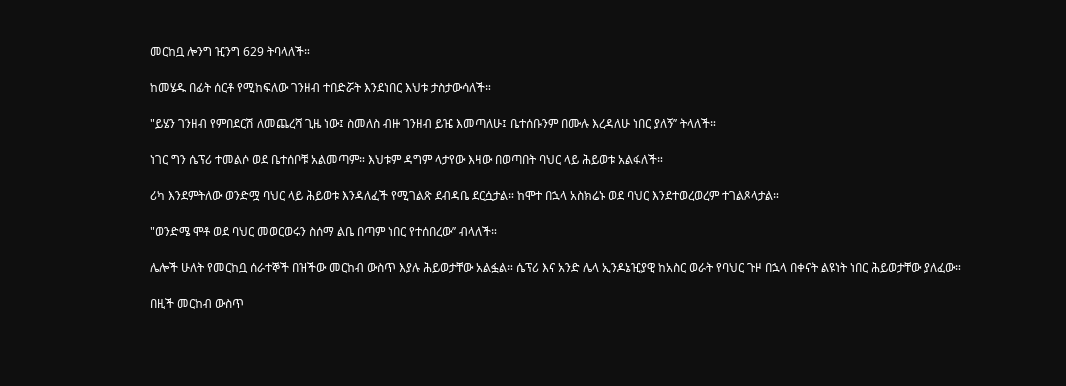መርከቧ ሎንግ ዢንግ 629 ትባላለች።

ከመሄዱ በፊት ሰርቶ የሚከፍለው ገንዘብ ተበድሯት እንደነበር እህቱ ታስታውሳለች።

"ይሄን ገንዘብ የምበደርሽ ለመጨረሻ ጊዜ ነው፤ ስመለስ ብዙ ገንዘብ ይዤ እመጣለሁ፤ ቤተሰቡንም በሙሉ እረዳለሁ ነበር ያለኝ’’ ትላለች።

ነገር ግን ሴፕሪ ተመልሶ ወደ ቤተሰቦቹ አልመጣም። እህቱም ዳግም ላታየው እዛው በወጣበት ባህር ላይ ሕይወቱ አልፋለች።

ሪካ እንደምትለው ወንድሟ ባህር ላይ ሕይወቱ እንዳለፈች የሚገልጽ ደብዳቤ ደርሷታል። ከሞተ በኋላ አስክሬኑ ወደ ባህር እንደተወረወረም ተገልጾላታል።

"ወንድሜ ሞቶ ወደ ባህር መወርወሩን ስሰማ ልቤ በጣም ነበር የተሰበረው’’ ብላለች።

ሌሎች ሁለት የመርከቧ ሰራተኞች በዝችው መርከብ ውስጥ እያሉ ሕይወታቸው አልፏል። ሴፕሪ እና አንድ ሌላ ኢንዶኔዢያዊ ከአስር ወራት የባህር ጉዞ በኋላ በቀናት ልዩነት ነበር ሕይወታቸው ያለፈው።

በዚች መርከብ ውስጥ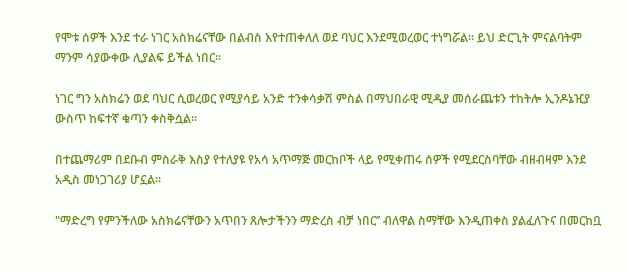የሞቱ ሰዎች እንደ ተራ ነገር አስክሬናቸው በልብስ እየተጠቀለለ ወደ ባህር እንደሚወረወር ተነግሯል። ይህ ድርጊት ምናልባትም ማንም ሳያውቀው ሊያልፍ ይችል ነበር።

ነገር ግን አስክሬን ወደ ባህር ሲወረወር የሚያሳይ አንድ ተንቀሳቃሽ ምስል በማህበራዊ ሚዲያ መሰራጨቱን ተከትሎ ኢንዶኔዢያ ውስጥ ከፍተኛ ቁጣን ቀስቅሷል።

በተጨማሪም በደቡብ ምስራቅ እስያ የተለያዩ የአሳ አጥማጅ መርከቦች ላይ የሚቀጠሩ ሰዎች የሚደርስባቸው ብዘብዛም እንደ አዲስ መነጋገሪያ ሆኗል።

"ማድረግ የምንችለው አስክሬናቸውን አጥበን ጸሎታችንን ማድረስ ብቻ ነበር’’ ብለዋል ስማቸው እንዲጠቀስ ያልፈለጉና በመርከቧ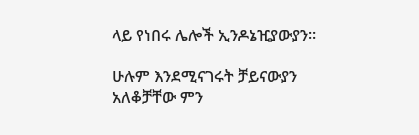ላይ የነበሩ ሌሎች ኢንዶኔዢያውያን።

ሁሉም እንደሚናገሩት ቻይናውያን አለቆቻቸው ምን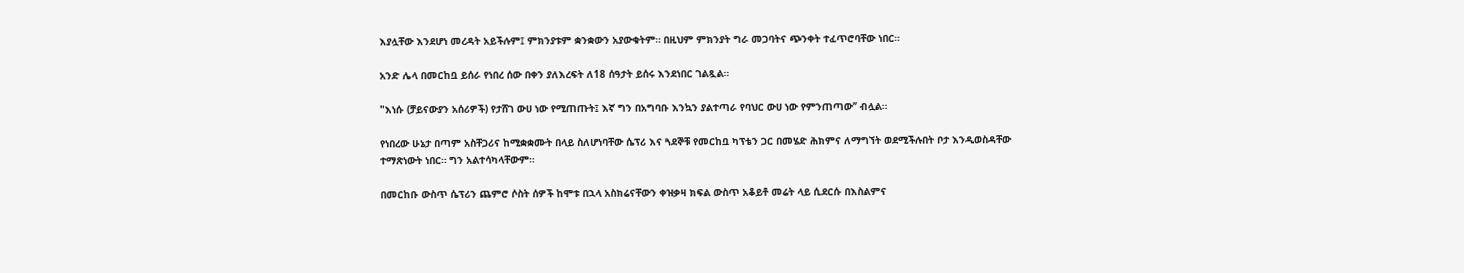እያሏቸው እንደሆነ መረዳት አይችሉም፤ ምክንያቱም ቋንቋውን አያውቁትም። በዚህም ምክንያት ግራ መጋባትና ጭንቀት ተፈጥሮባቸው ነበር።

አንድ ሌላ በመርከቧ ይሰራ የነበረ ሰው በቀን ያለእረፍት ለ18 ሰዓታት ይሰሩ እንደነበር ገልጿል።

"እነሱ (ቻይናውያን አሰሪዎች) የታሸገ ውሀ ነው የሚጠጡት፤ እኛ ግን በአግባቡ እንኳን ያልተጣራ የባህር ውሀ ነው የምንጠጣው’’ ብሏል።

የነበረው ሁኔታ በጣም አስቸጋሪና ከሚቋቋሙት በላይ ስለሆነባቸው ሴፕሪ እና ጓደኞቹ የመርከቧ ካፕቴን ጋር በመሄድ ሕክምና ለማግኘት ወደሚችሉበት ቦታ እንዲወስዳቸው ተማጽነውት ነበር። ግን አልተሳካላቸውም።

በመርከቡ ውስጥ ሴፕሪን ጨምሮ ሶስት ሰዎች ከሞቱ በኋላ አስክሬናቸውን ቀዝቃዛ ክፍል ውስጥ አቆይቶ መሬት ላይ ሲደርሱ በእስልምና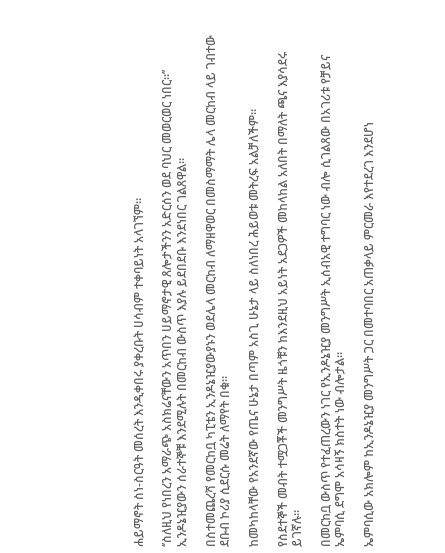ሐይማኖት ስነ-ስርዓት መሰረት እንዲቀበሩ ያቀረቡት ሀሳብም ተቀባይነት አላገኘም።

‘’ስለዚህ የነበረን አማራጭ አስክሬናቸውን አጥበን ሀይማኖታዊ ጸሎታችንን አድርሰን ወደ ባህር መወርወር ነበር።’’ ኢንዶኔዢያውን ሰራተኞቹ እንደሚሉት በመርከብ ውስጥ እያሉ ይደበደቡ እንደነበር ገልጸዋል።

በስተመጨረሻ የመርከቧ ካፒቴን ኢንዶኔዢያውያኑን ወደሌላ መርከብ ለማዘዋወር በመስማማት ሌላ መርከብ ላይ ገብተው ደቡብ ኮሪያ ሲደርሱ መሬት ለማየት በቁ።

ከመካከላቸው የአንደኛው የጤና ሁኔታ በጣም አስጊ ሁኔታ ላይ ስለነበረ ሕይወቱ መትረፍ አልቻለችም።

የስደተኞች መብት ተሟጋቾች መንግሥት ዜጎቹን ከእንደዚህ አይነት አደጋዎች መከላከል አለበት በማለት ጫና እያሳደሩ ይገኛሉ።

በመርከቧ ውስጥ የተፈጠረውን ነገር የኢንዶኔዢያ መንግሥት ኢሰብአዊ ተግባር ነው ብሎ ሲገልጸው በአገሪቱ የቻይና ኤምባሲ ደግሞ አሳዛኝ ክስተት ነው ብሎታል።

ኤምባሲው አክሎም ከኢንዶኔዢያ መንግሥት ጋር በመተባበር አጠቃላይ ምርመራ እየተደረገ እንደሆነ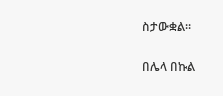ስታውቋል።

በሌላ በኩል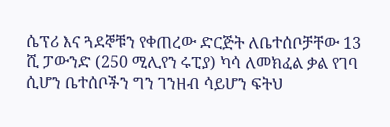ሴፕሪ እና ጓደኞቹን የቀጠረው ድርጅት ለቤተሰቦቻቸው 13 ሺ ፓውንድ (250 ሚሊየን ሩፒያ) ካሳ ለመክፈል ቃል የገባ ሲሆን ቤተሰቦችን ግን ገንዘብ ሳይሆን ፍትህ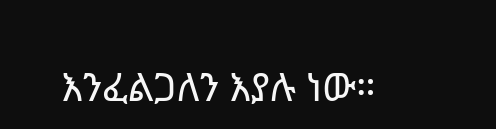እንፈልጋለን እያሉ ነው።